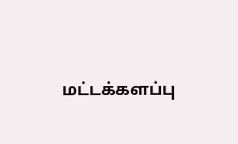மட்டக்களப்பு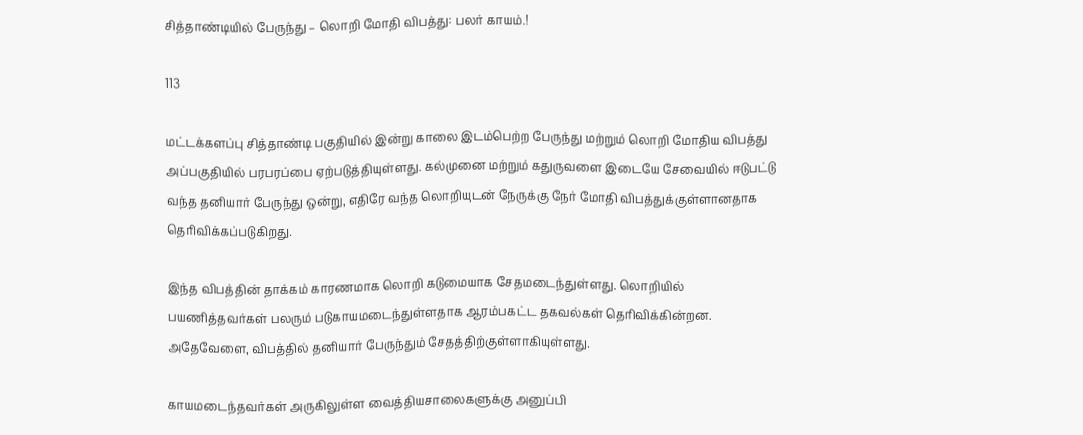சித்தாண்டியில் பேருந்து – லொறி மோதி விபத்து: பலர் காயம்.!

113

மட்டக்களப்பு சித்தாண்டி பகுதியில் இன்று காலை இடம்பெற்ற பேருந்து மற்றும் லொறி மோதிய விபத்து அப்பகுதியில் பரபரப்பை ஏற்படுத்தியுள்ளது. கல்முனை மற்றும் கதுருவளை இடையே சேவையில் ஈடுபட்டு வந்த தனியார் பேருந்து ஒன்று, எதிரே வந்த லொறியுடன் நேருக்கு நேர் மோதி விபத்துக்குள்ளானதாக தெரிவிக்கப்படுகிறது.

இந்த விபத்தின் தாக்கம் காரணமாக லொறி கடுமையாக சேதமடைந்துள்ளது. லொறியில் பயணித்தவர்கள் பலரும் படுகாயமடைந்துள்ளதாக ஆரம்பகட்ட தகவல்கள் தெரிவிக்கின்றன. அதேவேளை, விபத்தில் தனியார் பேருந்தும் சேதத்திற்குள்ளாகியுள்ளது.

காயமடைந்தவர்கள் அருகிலுள்ள வைத்தியசாலைகளுக்கு அனுப்பி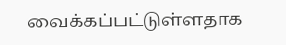வைக்கப்பட்டுள்ளதாக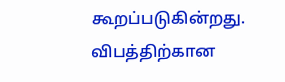கூறப்படுகின்றது. விபத்திற்கான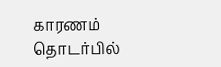காரணம் தொடர்பில்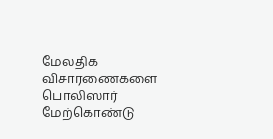மேலதிக விசாரணைகளை பொலிஸார் மேற்கொண்டு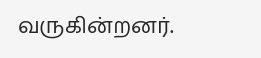வருகின்றனர்.